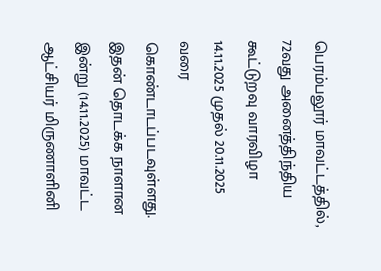பெரம்பலூர் மாவட்டத்தில், 72வது அனைத்திந்திய கூட்டுறவு வாரவிழா 14.11.2025 முதல் 20.11.2025 வரை கொண்டாடப்படவுள்ளது. இதன் தொடக்க நாளான இன்று (14.11.2025) மாவட்ட ஆட்சியர் மிருணாளினி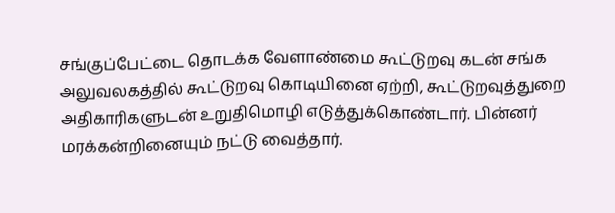சங்குப்பேட்டை தொடக்க வேளாண்மை கூட்டுறவு கடன் சங்க அலுவலகத்தில் கூட்டுறவு கொடியினை ஏற்றி, கூட்டுறவுத்துறை அதிகாரிகளுடன் உறுதிமொழி எடுத்துக்கொண்டார். பின்னர் மரக்கன்றினையும் நட்டு வைத்தார்.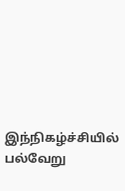இந்நிகழ்ச்சியில் பல்வேறு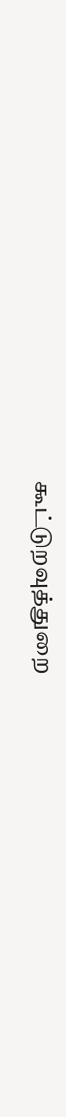கூட்டுறவுத்துறை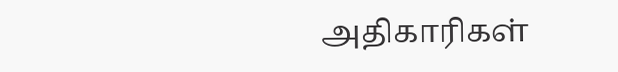அதிகாரிகள்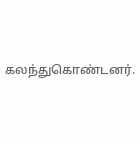கலந்துகொண்டனர்.